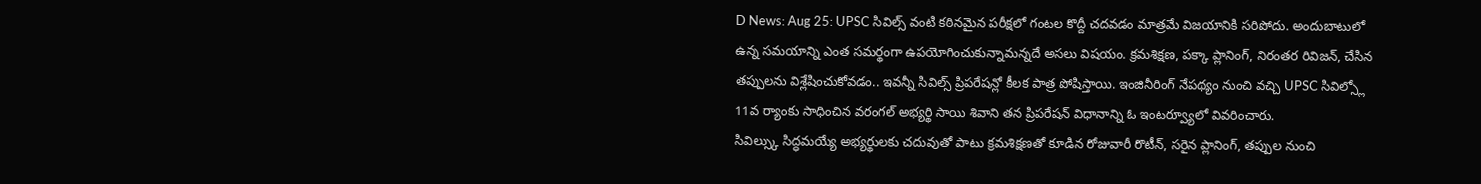D News: Aug 25: UPSC సివిల్స్ వంటి కఠినమైన పరీక్షలో గంటల కొద్దీ చదవడం మాత్రమే విజయానికి సరిపోదు. అందుబాటులో ఉన్న సమయాన్ని ఎంత సమర్థంగా ఉపయోగించుకున్నామన్నదే అసలు విషయం. క్రమశిక్షణ, పక్కా ప్లానింగ్, నిరంతర రివిజన్, చేసిన తప్పులను విశ్లేషించుకోవడం.. ఇవన్నీ సివిల్స్ ప్రిపరేషన్లో కీలక పాత్ర పోషిస్తాయి. ఇంజినీరింగ్ నేపథ్యం నుంచి వచ్చి UPSC సివిల్స్లో 11వ ర్యాంకు సాధించిన వరంగల్ అభ్యర్థి సాయి శివాని తన ప్రిపరేషన్ విధానాన్ని ఓ ఇంటర్వ్యూలో వివరించారు.
సివిల్స్కు సిద్ధమయ్యే అభ్యర్థులకు చదువుతో పాటు క్రమశిక్షణతో కూడిన రోజువారీ రొటీన్, సరైన ప్లానింగ్, తప్పుల నుంచి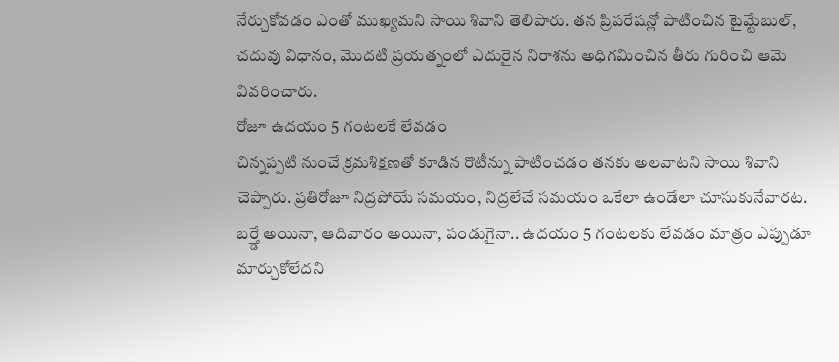నేర్చుకోవడం ఎంతో ముఖ్యమని సాయి శివాని తెలిపారు. తన ప్రిపరేషన్లో పాటించిన టైమ్టేబుల్, చదువు విధానం, మొదటి ప్రయత్నంలో ఎదురైన నిరాశను అధిగమించిన తీరు గురించి ఆమె వివరించారు.
రోజూ ఉదయం 5 గంటలకే లేవడం
చిన్నప్పటి నుంచే క్రమశిక్షణతో కూడిన రొటీన్ను పాటించడం తనకు అలవాటని సాయి శివాని చెప్పారు. ప్రతిరోజూ నిద్రపోయే సమయం, నిద్రలేచే సమయం ఒకేలా ఉండేలా చూసుకునేవారట. బర్త్డే అయినా, ఆదివారం అయినా, పండుగైనా.. ఉదయం 5 గంటలకు లేవడం మాత్రం ఎప్పుడూ మార్చుకోలేదని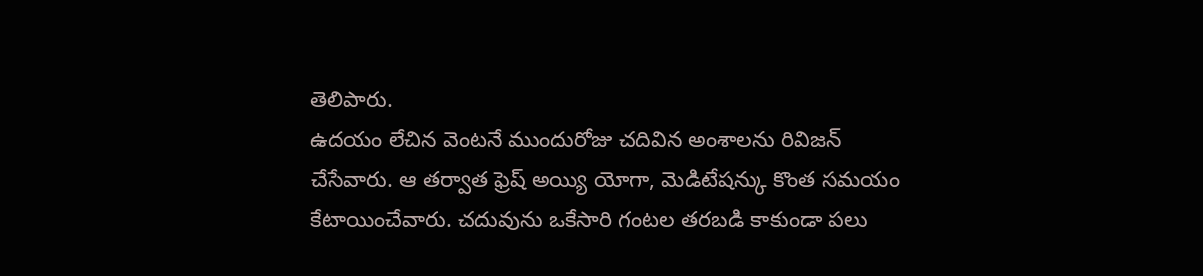తెలిపారు.
ఉదయం లేచిన వెంటనే ముందురోజు చదివిన అంశాలను రివిజన్ చేసేవారు. ఆ తర్వాత ఫ్రెష్ అయ్యి యోగా, మెడిటేషన్కు కొంత సమయం కేటాయించేవారు. చదువును ఒకేసారి గంటల తరబడి కాకుండా పలు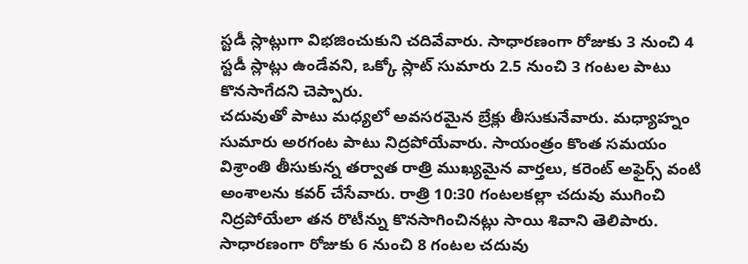స్టడీ స్లాట్లుగా విభజించుకుని చదివేవారు. సాధారణంగా రోజుకు 3 నుంచి 4 స్టడీ స్లాట్లు ఉండేవని, ఒక్కో స్లాట్ సుమారు 2.5 నుంచి 3 గంటల పాటు కొనసాగేదని చెప్పారు.
చదువుతో పాటు మధ్యలో అవసరమైన బ్రేక్లు తీసుకునేవారు. మధ్యాహ్నం సుమారు అరగంట పాటు నిద్రపోయేవారు. సాయంత్రం కొంత సమయం విశ్రాంతి తీసుకున్న తర్వాత రాత్రి ముఖ్యమైన వార్తలు, కరెంట్ అఫైర్స్ వంటి అంశాలను కవర్ చేసేవారు. రాత్రి 10:30 గంటలకల్లా చదువు ముగించి నిద్రపోయేలా తన రొటీన్ను కొనసాగించినట్లు సాయి శివాని తెలిపారు.
సాధారణంగా రోజుకు 6 నుంచి 8 గంటల చదువు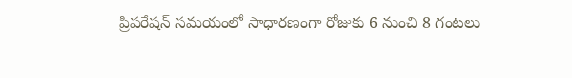ప్రిపరేషన్ సమయంలో సాధారణంగా రోజుకు 6 నుంచి 8 గంటలు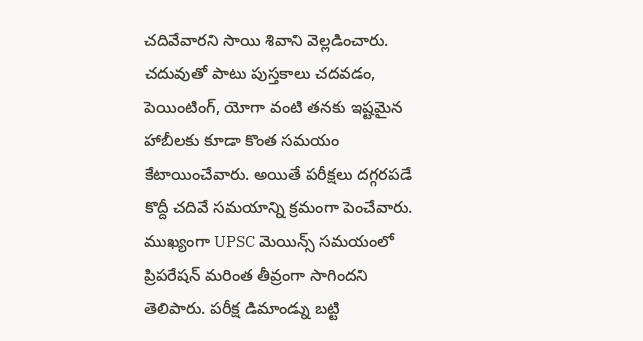చదివేవారని సాయి శివాని వెల్లడించారు. చదువుతో పాటు పుస్తకాలు చదవడం, పెయింటింగ్, యోగా వంటి తనకు ఇష్టమైన హాబీలకు కూడా కొంత సమయం కేటాయించేవారు. అయితే పరీక్షలు దగ్గరపడే కొద్దీ చదివే సమయాన్ని క్రమంగా పెంచేవారు.
ముఖ్యంగా UPSC మెయిన్స్ సమయంలో ప్రిపరేషన్ మరింత తీవ్రంగా సాగిందని తెలిపారు. పరీక్ష డిమాండ్ను బట్టి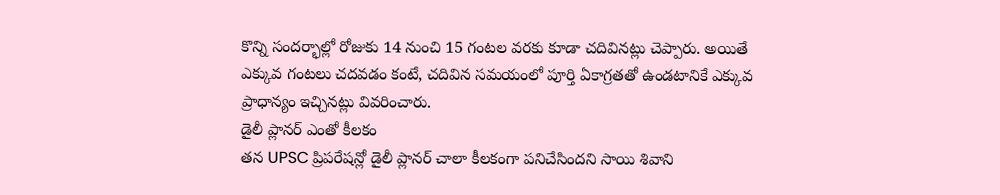కొన్ని సందర్భాల్లో రోజుకు 14 నుంచి 15 గంటల వరకు కూడా చదివినట్లు చెప్పారు. అయితే ఎక్కువ గంటలు చదవడం కంటే, చదివిన సమయంలో పూర్తి ఏకాగ్రతతో ఉండటానికే ఎక్కువ ప్రాధాన్యం ఇచ్చినట్లు వివరించారు.
డైలీ ప్లానర్ ఎంతో కీలకం
తన UPSC ప్రిపరేషన్లో డైలీ ప్లానర్ చాలా కీలకంగా పనిచేసిందని సాయి శివాని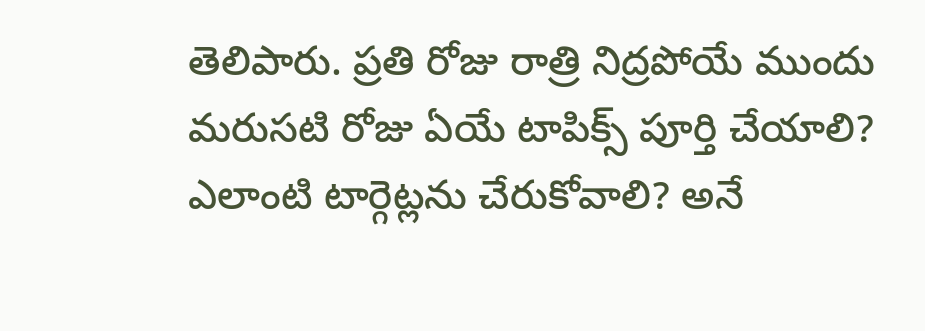తెలిపారు. ప్రతి రోజు రాత్రి నిద్రపోయే ముందు మరుసటి రోజు ఏయే టాపిక్స్ పూర్తి చేయాలి? ఎలాంటి టార్గెట్లను చేరుకోవాలి? అనే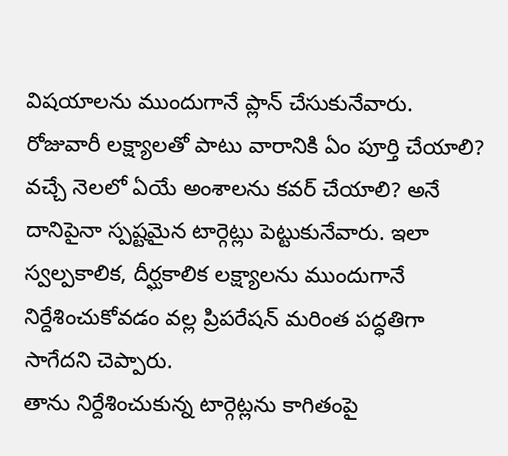విషయాలను ముందుగానే ప్లాన్ చేసుకునేవారు.
రోజువారీ లక్ష్యాలతో పాటు వారానికి ఏం పూర్తి చేయాలి? వచ్చే నెలలో ఏయే అంశాలను కవర్ చేయాలి? అనే దానిపైనా స్పష్టమైన టార్గెట్లు పెట్టుకునేవారు. ఇలా స్వల్పకాలిక, దీర్ఘకాలిక లక్ష్యాలను ముందుగానే నిర్దేశించుకోవడం వల్ల ప్రిపరేషన్ మరింత పద్ధతిగా సాగేదని చెప్పారు.
తాను నిర్దేశించుకున్న టార్గెట్లను కాగితంపై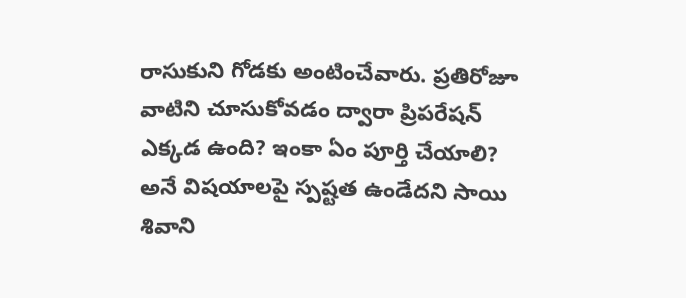రాసుకుని గోడకు అంటించేవారు. ప్రతిరోజూ వాటిని చూసుకోవడం ద్వారా ప్రిపరేషన్ ఎక్కడ ఉంది? ఇంకా ఏం పూర్తి చేయాలి? అనే విషయాలపై స్పష్టత ఉండేదని సాయి శివాని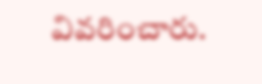వివరించారు.